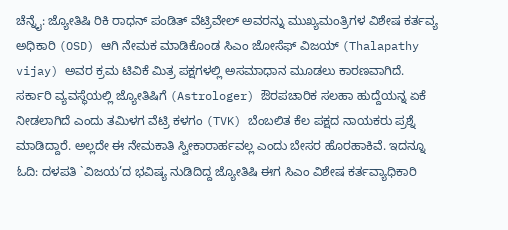ಚೆನ್ನೈ: ಜ್ಯೋತಿಷಿ ರಿಕಿ ರಾಧನ್ ಪಂಡಿತ್ ವೆಟ್ರಿವೇಲ್ ಅವರನ್ನು ಮುಖ್ಯಮಂತ್ರಿಗಳ ವಿಶೇಷ ಕರ್ತವ್ಯ ಅಧಿಕಾರಿ (OSD) ಆಗಿ ನೇಮಕ ಮಾಡಿಕೊಂಡ ಸಿಎಂ ಜೋಸೆಫ್ ವಿಜಯ್ (Thalapathy vijay) ಅವರ ಕ್ರಮ ಟಿವಿಕೆ ಮಿತ್ರ ಪಕ್ಷಗಳಲ್ಲಿ ಅಸಮಾಧಾನ ಮೂಡಲು ಕಾರಣವಾಗಿದೆ.
ಸರ್ಕಾರಿ ವ್ಯವಸ್ಥೆಯಲ್ಲಿ ಜ್ಯೋತಿಷಿಗೆ (Astrologer) ಔರಪಚಾರಿಕ ಸಲಹಾ ಹುದ್ದೆಯನ್ನ ಏಕೆ ನೀಡಲಾಗಿದೆ ಎಂದು ತಮಿಳಗ ವೆಟ್ರಿ ಕಳಗಂ (TVK) ಬೆಂಬಲಿತ ಕೆಲ ಪಕ್ಷದ ನಾಯಕರು ಪ್ರಶ್ನೆ ಮಾಡಿದ್ದಾರೆ. ಅಲ್ಲದೇ ಈ ನೇಮಕಾತಿ ಸ್ವೀಕಾರಾರ್ಹವಲ್ಲ ಎಂದು ಬೇಸರ ಹೊರಹಾಕಿವೆ. ಇದನ್ನೂ ಓದಿ: ದಳಪತಿ `ವಿಜಯ’ದ ಭವಿಷ್ಯ ನುಡಿದಿದ್ದ ಜ್ಯೋತಿಷಿ ಈಗ ಸಿಎಂ ವಿಶೇಷ ಕರ್ತವ್ಯಾಧಿಕಾರಿ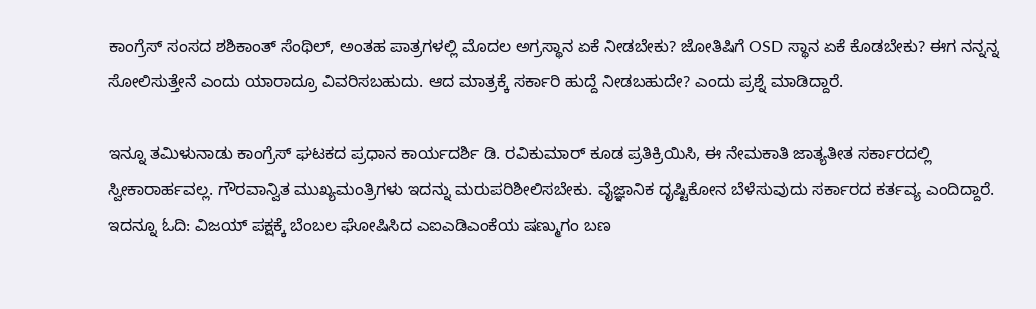ಕಾಂಗ್ರೆಸ್ ಸಂಸದ ಶಶಿಕಾಂತ್ ಸೆಂಥಿಲ್, ಅಂತಹ ಪಾತ್ರಗಳಲ್ಲಿ ಮೊದಲ ಅಗ್ರಸ್ಥಾನ ಏಕೆ ನೀಡಬೇಕು? ಜೋತಿಷಿಗೆ OSD ಸ್ಥಾನ ಏಕೆ ಕೊಡಬೇಕು? ಈಗ ನನ್ನನ್ನ ಸೋಲಿಸುತ್ತೇನೆ ಎಂದು ಯಾರಾದ್ರೂ ವಿವರಿಸಬಹುದು. ಆದ ಮಾತ್ರಕ್ಕೆ ಸರ್ಕಾರಿ ಹುದ್ದೆ ನೀಡಬಹುದೇ? ಎಂದು ಪ್ರಶ್ನೆ ಮಾಡಿದ್ದಾರೆ.

ಇನ್ನೂ ತಮಿಳುನಾಡು ಕಾಂಗ್ರೆಸ್ ಘಟಕದ ಪ್ರಧಾನ ಕಾರ್ಯದರ್ಶಿ ಡಿ. ರವಿಕುಮಾರ್ ಕೂಡ ಪ್ರತಿಕ್ರಿಯಿಸಿ, ಈ ನೇಮಕಾತಿ ಜಾತ್ಯತೀತ ಸರ್ಕಾರದಲ್ಲಿ ಸ್ವೀಕಾರಾರ್ಹವಲ್ಲ. ಗೌರವಾನ್ವಿತ ಮುಖ್ಯಮಂತ್ರಿಗಳು ಇದನ್ನು ಮರುಪರಿಶೀಲಿಸಬೇಕು. ವೈಜ್ಞಾನಿಕ ದೃಷ್ಟಿಕೋನ ಬೆಳೆಸುವುದು ಸರ್ಕಾರದ ಕರ್ತವ್ಯ ಎಂದಿದ್ದಾರೆ. ಇದನ್ನೂ ಓದಿ: ವಿಜಯ್ ಪಕ್ಷಕ್ಕೆ ಬೆಂಬಲ ಘೋಷಿಸಿದ ಎಐಎಡಿಎಂಕೆಯ ಷಣ್ಮುಗಂ ಬಣ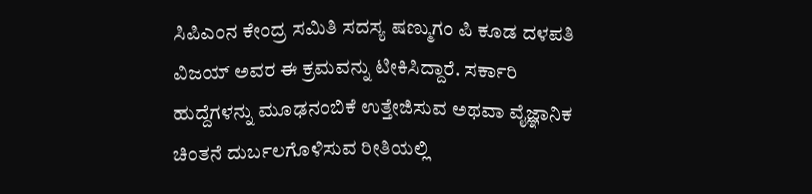ಸಿಪಿಎಂನ ಕೇಂದ್ರ ಸಮಿತಿ ಸದಸ್ಯ ಷಣ್ಮುಗಂ ಪಿ ಕೂಡ ದಳಪತಿ ವಿಜಯ್ ಅವರ ಈ ಕ್ರಮವನ್ನು ಟೀಕಿಸಿದ್ದಾರೆ. ಸರ್ಕಾರಿ ಹುದ್ದೆಗಳನ್ನು ಮೂಢನಂಬಿಕೆ ಉತ್ತೇಜಿಸುವ ಅಥವಾ ವೈಜ್ಞಾನಿಕ ಚಿಂತನೆ ದುರ್ಬಲಗೊಳಿಸುವ ರೀತಿಯಲ್ಲಿ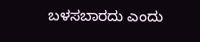ಬಳಸಬಾರದು ಎಂದು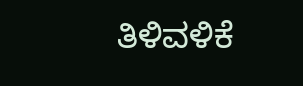ತಿಳಿವಳಿಕೆ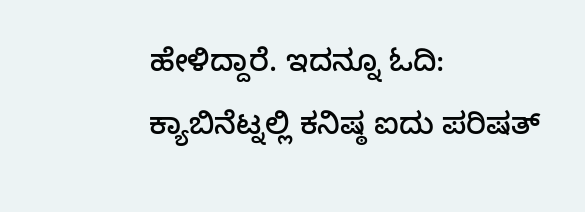ಹೇಳಿದ್ದಾರೆ. ಇದನ್ನೂ ಓದಿ: ಕ್ಯಾಬಿನೆಟ್ನಲ್ಲಿ ಕನಿಷ್ಠ ಐದು ಪರಿಷತ್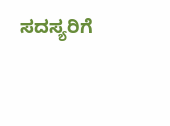ಸದಸ್ಯರಿಗೆ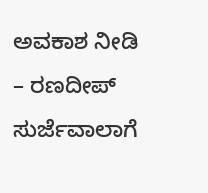ಅವಕಾಶ ನೀಡಿ – ರಣದೀಪ್ ಸುರ್ಜೆವಾಲಾಗೆ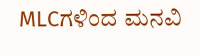MLCಗಳಿಂದ ಮನವಿ